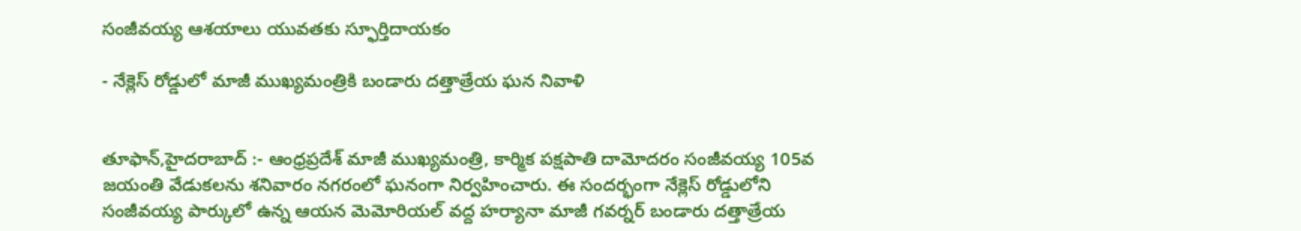సంజీవయ్య ఆశయాలు యువతకు స్ఫూర్తిదాయకం

- నేక్లెస్ రోడ్డులో మాజీ ముఖ్యమంత్రికి బండారు దత్తాత్రేయ ఘన నివాళి


తూఫాన్,హైదరాబాద్ :- ఆంధ్రప్రదేశ్ మాజీ ముఖ్యమంత్రి, కార్మిక పక్షపాతి దామోదరం సంజీవయ్య 105వ జయంతి వేడుకలను శనివారం నగరంలో ఘనంగా నిర్వహించారు. ఈ సందర్భంగా నేక్లెస్ రోడ్డులోని సంజీవయ్య పార్కులో ఉన్న ఆయన మెమోరియల్ వద్ద హర్యానా మాజీ గవర్నర్ బండారు దత్తాత్రేయ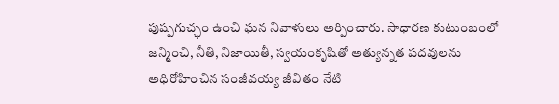పుష్పగుచ్ఛం ఉంచి ఘన నివాళులు అర్పించారు. సాధారణ కుటుంబంలో జన్మించి, నీతి, నిజాయితీ, స్వయంకృషితో అత్యున్నత పదవులను అధిరోహించిన సంజీవయ్య జీవితం నేటి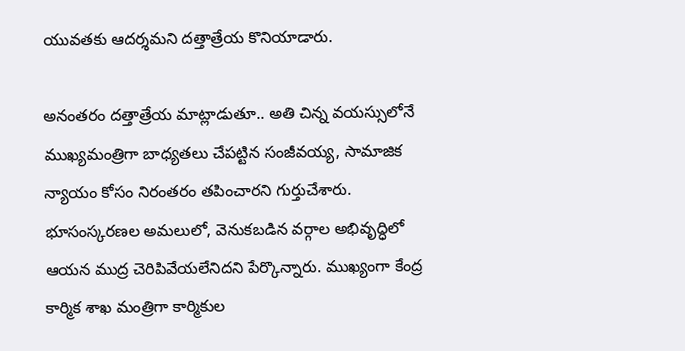యువతకు ఆదర్శమని దత్తాత్రేయ కొనియాడారు.

అనంతరం దత్తాత్రేయ మాట్లాడుతూ.. అతి చిన్న వయస్సులోనే ముఖ్యమంత్రిగా బాధ్యతలు చేపట్టిన సంజీవయ్య, సామాజిక న్యాయం కోసం నిరంతరం తపించారని గుర్తుచేశారు. భూసంస్కరణల అమలులో, వెనుకబడిన వర్గాల అభివృద్ధిలో ఆయన ముద్ర చెరిపివేయలేనిదని పేర్కొన్నారు. ముఖ్యంగా కేంద్ర కార్మిక శాఖ మంత్రిగా కార్మికుల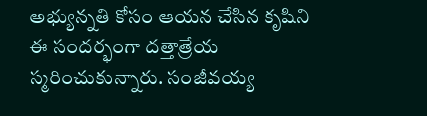అభ్యున్నతి కోసం ఆయన చేసిన కృషిని ఈ సందర్భంగా దత్తాత్రేయ స్మరించుకున్నారు. సంజీవయ్య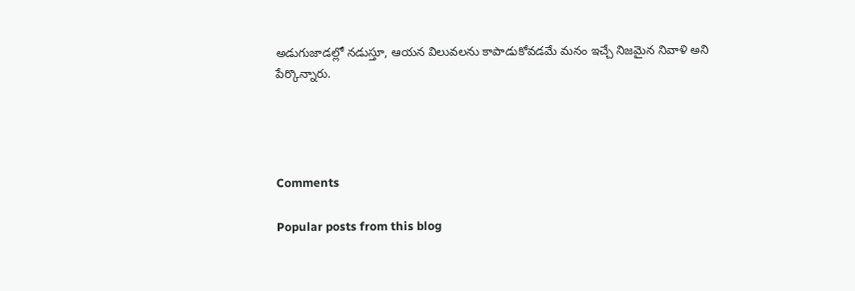అడుగుజాడల్లో నడుస్తూ, ఆయన విలువలను కాపాడుకోవడమే మనం ఇచ్చే నిజమైన నివాళి అని పేర్కొన్నారు.




Comments

Popular posts from this blog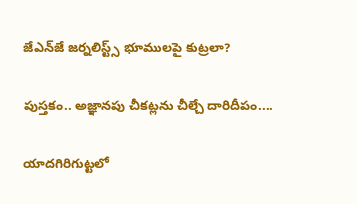జేఎన్‌జే జర్నలిస్ట్స్ భూములపై కుట్ర‌లా?

పుస్తకం.. అజ్ఞానపు చీకట్లను చీల్చే దారిదీపం....

యాదగిరిగుట్టలో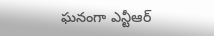ఘనంగా ఎన్టీఆర్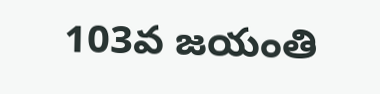103వ జయంతి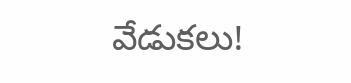వేడుకలు!